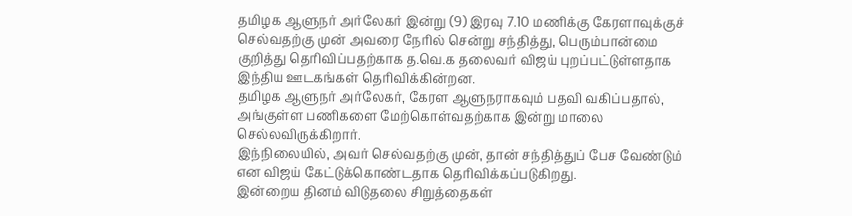தமிழக ஆளுநர் அர்லேகர் இன்று (9) இரவு 7.10 மணிக்கு கேரளாவுக்குச் செல்வதற்கு முன் அவரை நேரில் சென்று சந்தித்து, பெரும்பான்மை குறித்து தெரிவிப்பதற்காக த.வெ.க தலைவர் விஜய் புறப்பட்டுள்ளதாக இந்திய ஊடகங்கள் தெரிவிக்கின்றன.
தமிழக ஆளுநர் அர்லேகர், கேரள ஆளுநராகவும் பதவி வகிப்பதால், அங்குள்ள பணிகளை மேற்கொள்வதற்காக இன்று மாலை செல்லவிருக்கிறார்.
இந்நிலையில், அவர் செல்வதற்கு முன், தான் சந்தித்துப் பேச வேண்டும் என விஜய் கேட்டுக்கொண்டதாக தெரிவிக்கப்படுகிறது.
இன்றைய தினம் விடுதலை சிறுத்தைகள்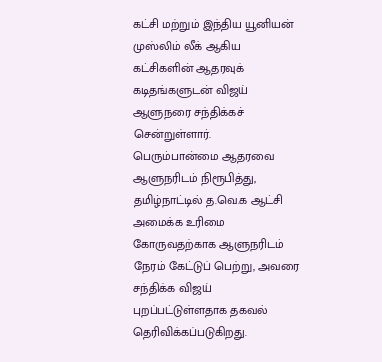கட்சி மற்றும் இந்திய யூனியன் முஸ்லிம் லீக் ஆகிய கட்சிகளின் ஆதரவுக் கடிதங்களுடன் விஜய் ஆளுநரை சந்திக்கச் சென்றுள்ளார்.
பெரும்பான்மை ஆதரவை ஆளுநரிடம் நிரூபித்து, தமிழ்நாட்டில் த.வெ.க ஆட்சி அமைக்க உரிமை கோருவதற்காக ஆளுநரிடம் நேரம் கேட்டுப் பெற்று, அவரை சந்திக்க விஜய் புறப்பட்டுள்ளதாக தகவல் தெரிவிக்கப்படுகிறது.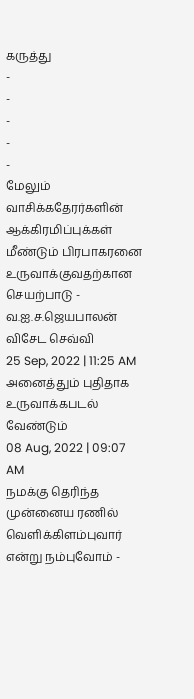கருத்து
-
-
-
-
-
மேலும் வாசிக்கதேரர்களின் ஆக்கிரமிப்புக்கள் மீண்டும் பிரபாகரனை உருவாக்குவதற்கான செயற்பாடு - வ.ஐ.ச.ஜெயபாலன் விசேட செவ்வி
25 Sep, 2022 | 11:25 AM
அனைத்தும் புதிதாக உருவாக்கபடல் வேண்டும்
08 Aug, 2022 | 09:07 AM
நமக்கு தெரிந்த முன்னைய ரணில் வெளிக்கிளம்புவார் என்று நம்புவோம் -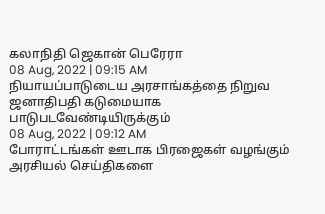கலாநிதி ஜெகான் பெரேரா
08 Aug, 2022 | 09:15 AM
நியாயப்பாடுடைய அரசாங்கத்தை நிறுவ ஜனாதிபதி கடுமையாக பாடுபடவேண்டியிருக்கும்
08 Aug, 2022 | 09:12 AM
போராட்டங்கள் ஊடாக பிரஜைகள் வழங்கும் அரசியல் செய்திகளை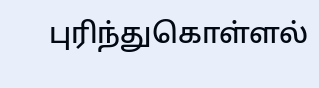புரிந்துகொள்ளல்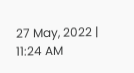27 May, 2022 | 11:24 AM